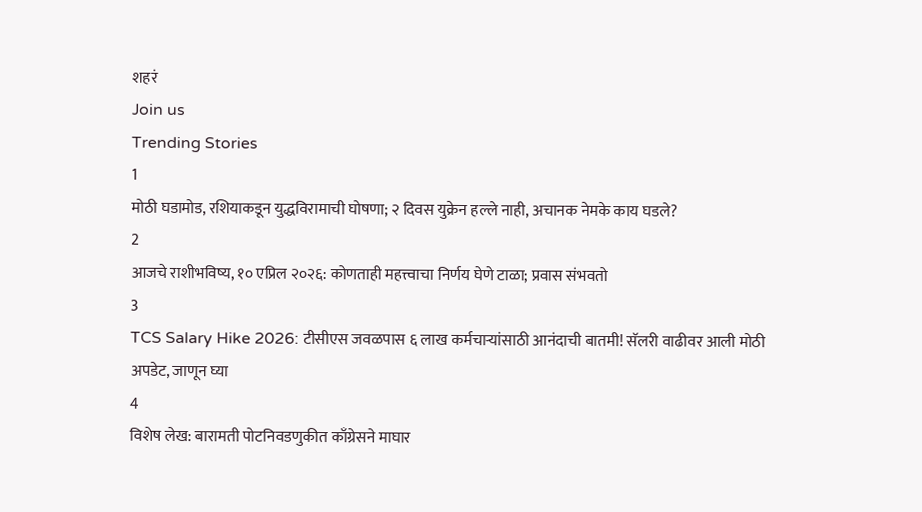शहरं
Join us
Trending Stories
1
मोठी घडामोड, रशियाकडून युद्धविरामाची घोषणा; २ दिवस युक्रेन हल्ले नाही, अचानक नेमके काय घडले?
2
आजचे राशीभविष्य, १० एप्रिल २०२६: कोणताही महत्त्वाचा निर्णय घेणे टाळा; प्रवास संभवतो
3
TCS Salary Hike 2026: टीसीएस जवळपास ६ लाख कर्मचाऱ्यांसाठी आनंदाची बातमी! सॅलरी वाढीवर आली मोठी अपडेट, जाणून घ्या
4
विशेष लेख: बारामती पोटनिवडणुकीत काँग्रेसने माघार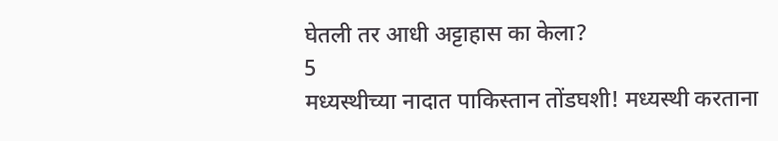घेतली तर आधी अट्टाहास का केला?
5
मध्यस्थीच्या नादात पाकिस्तान तोंडघशी! मध्यस्थी करताना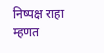निष्पक्ष राहा म्हणत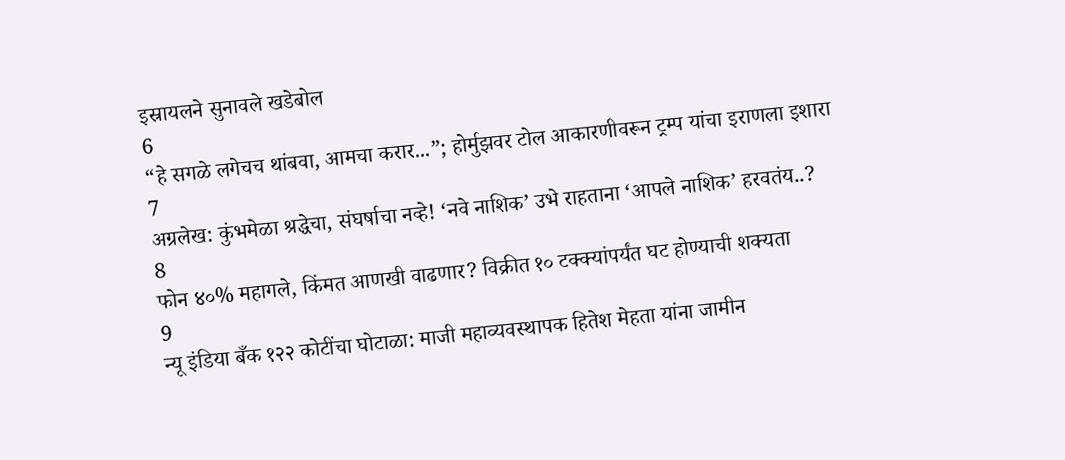इस्रायलने सुनावले खडेबोल
6
“हे सगळे लगेचच थांबवा, आमचा करार...”; होर्मुझवर टोल आकारणीवरून ट्रम्प यांचा इराणला इशारा
7
अग्रलेख: कुंभमेळा श्रद्धेचा, संघर्षाचा नव्हे! ‘नवे नाशिक’ उभे राहताना ‘आपले नाशिक’ हरवतंय..?
8
फोन ४०% महागले, किंमत आणखी वाढणार? विक्रीत १० टक्क्यांपर्यंत घट होण्याची शक्यता
9
न्यू इंडिया बँक १२२ कोटींचा घोटाळा: माजी महाव्यवस्थापक हितेश मेहता यांना जामीन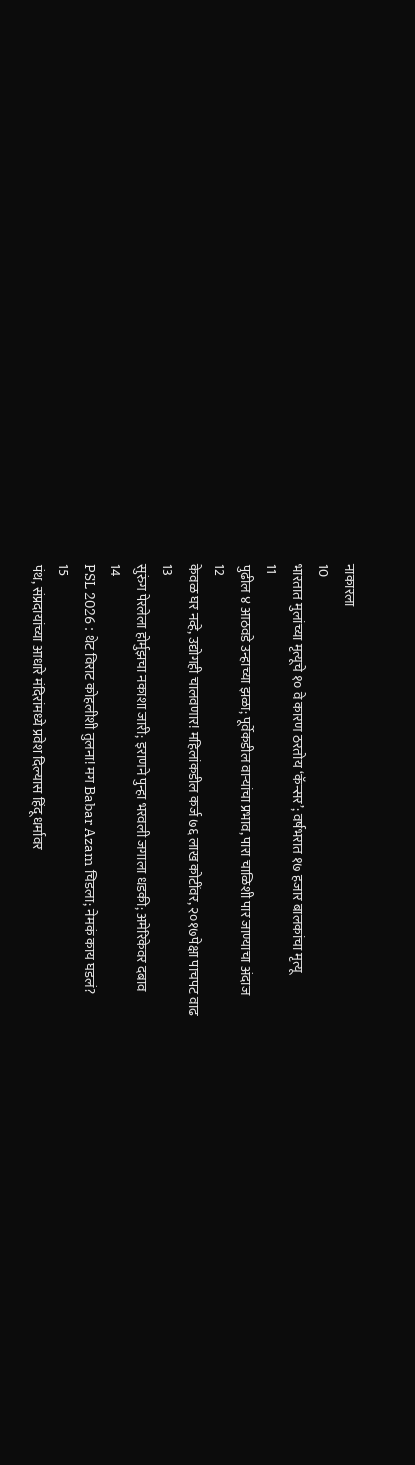नाकारला
10
भारतात मुलांच्या मृत्यूचे १० वे कारण ठरतोय ‘कॅन्सर’; वर्षभरात १७ हजार बालकांचा मृत्यू
11
पुढील ४ आठवडे उन्हाच्या झळा; पूर्वेकडील वाऱ्यांचा प्रभाव, पारा चाळिशी पार जाण्याचा अंदाज
12
केवळ घर नव्हे, उद्योगही चालवणार! महिलांकडील कर्ज ७६ लाख कोटींवर, २०१७पेक्षा पाचपट वाढ
13
सुरुंग पेरलेला होर्मुझचा नकाशा जारी; इराणने पुन्हा भरवली जगाला धडकी; अमेरिकेवर दबाव
14
PSL 2026 : थेट विराट कोहलीशी तुलना! मग Babar Azam चिडला; नेमकं काय घडलं?
15
पंथ, संप्रदायांच्या आधारे मंदिरांमध्ये प्रवेश दिल्यास हिंदू धर्मावर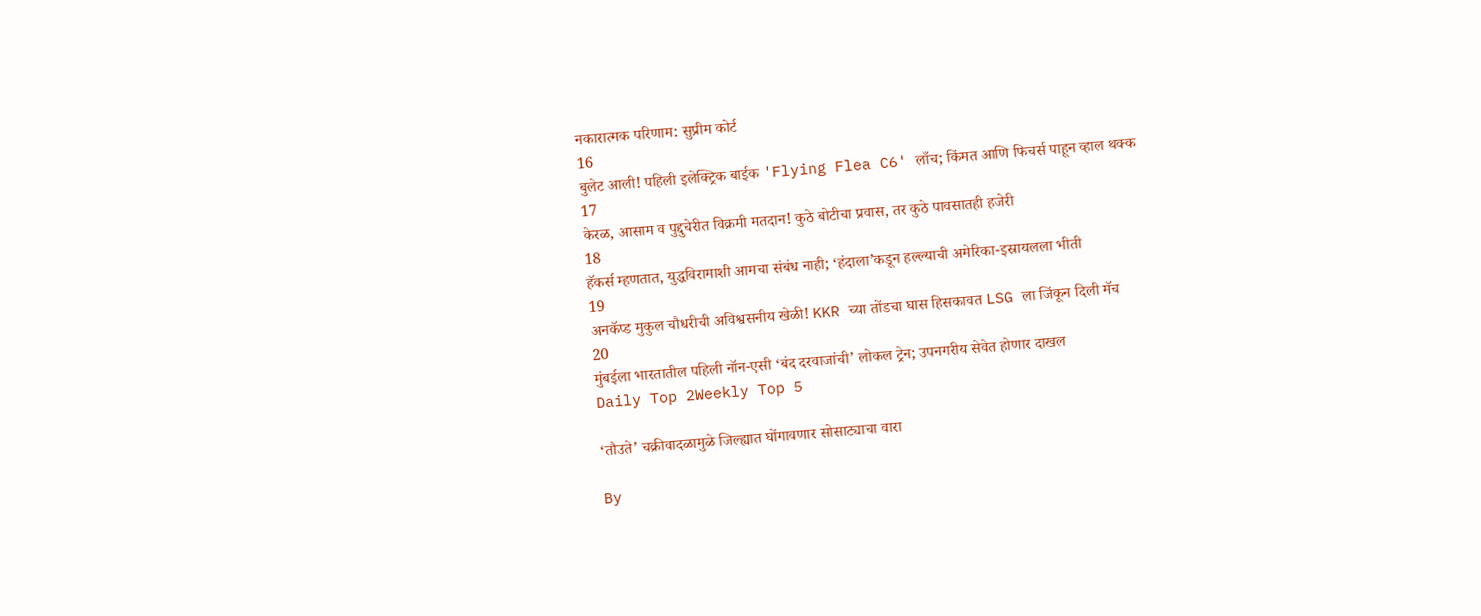नकारात्मक परिणाम: सुप्रीम कोर्ट
16
बुलेट आली! पहिली इलेक्ट्रिक बाईक 'Flying Flea C6' लाँच; किंमत आणि फिचर्स पाहून व्हाल थक्क
17
केरळ, आसाम व पुद्दुचेरीत विक्रमी मतदान! कुठे बोटीचा प्रवास, तर कुठे पावसातही हजेरी
18
हॅकर्स म्हणतात, युद्धविरामाशी आमचा संबंध नाही; ‘हंदाला’कडून हल्ल्याची अमेरिका-इस्रायलला भीती
19
अनकॅप्ड मुकुल चौधरीची अविश्वसनीय खेळी! KKR च्या तोंडचा घास हिसकावत LSG ला जिंकून दिली मॅच
20
मुंबईला भारतातील पहिली नॉन-एसी ‘बंद दरवाजांची’ लोकल ट्रेन; उपनगरीय सेवेत होणार दाखल
Daily Top 2Weekly Top 5

‘तौउते’ चक्रीवादळामुळे जिल्ह्यात घोंगावणार सोसाट्याचा वारा

By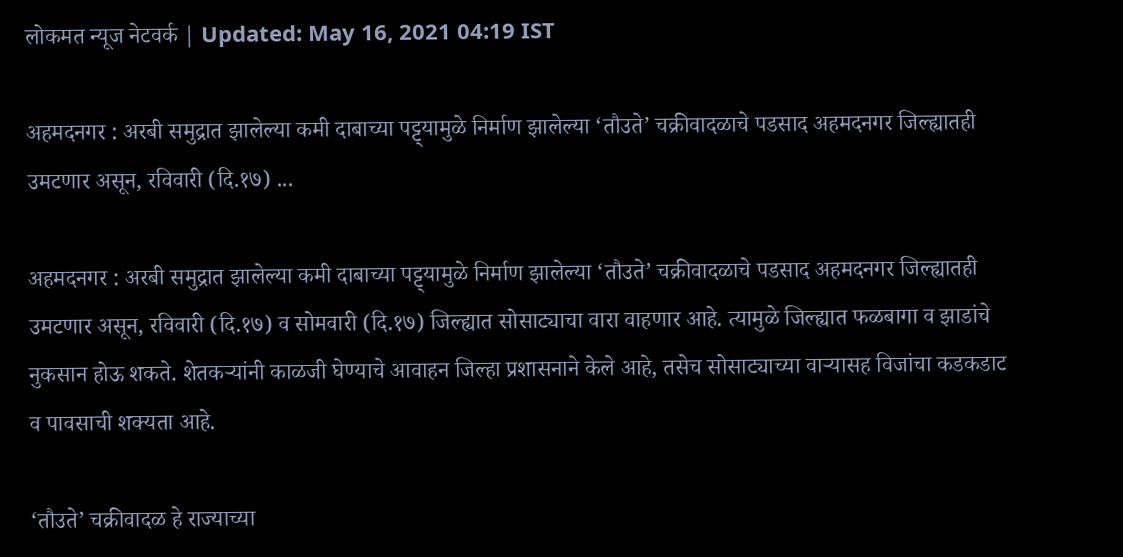लोकमत न्यूज नेटवर्क | Updated: May 16, 2021 04:19 IST

अहमदनगर : अरबी समुद्रात झालेल्या कमी दाबाच्या पट्ट्यामुळे निर्माण झालेल्या ‘तौउते’ चक्रीवादळाचे पडसाद अहमदनगर जिल्ह्यातही उमटणार असून, रविवारी (दि.१७) ...

अहमदनगर : अरबी समुद्रात झालेल्या कमी दाबाच्या पट्ट्यामुळे निर्माण झालेल्या ‘तौउते’ चक्रीवादळाचे पडसाद अहमदनगर जिल्ह्यातही उमटणार असून, रविवारी (दि.१७) व सोमवारी (दि.१७) जिल्ह्यात सोसाट्याचा वारा वाहणार आहे. त्यामुळे जिल्ह्यात फळबागा व झाडांचे नुकसान होऊ शकते. शेतकऱ्यांनी काळजी घेण्याचे आवाहन जिल्हा प्रशासनाने केले आहे, तसेच सोसाट्याच्या वाऱ्यासह विजांचा कडकडाट व पावसाची शक्यता आहे.

‘तौउते’ चक्रीवादळ हे राज्याच्या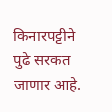किनारपट्टीने पुढे सरकत जाणार आहे.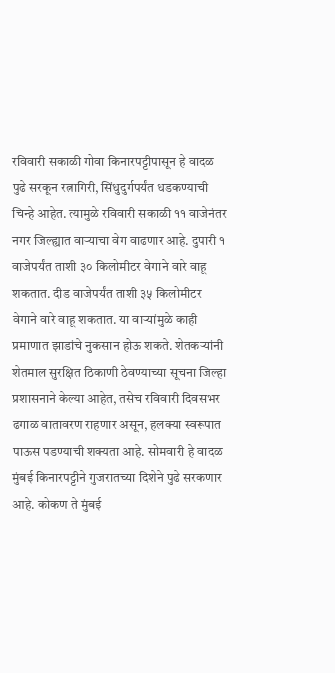रविवारी सकाळी गोवा किनारपट्टीपासून हे वादळ पुढे सरकून रत्नागिरी, सिंधुदुर्गपर्यंत धडकण्याची चिन्हे आहेत. त्यामुळे रविवारी सकाळी ११ वाजेनंतर नगर जिल्ह्यात वाऱ्याचा वेग वाढणार आहे. दुपारी १ वाजेपर्यंत ताशी ३० किलोमीटर वेगाने वारे वाहू शकतात. दीड वाजेपर्यंत ताशी ३५ किलोमीटर वेगाने वारे वाहू शकतात. या वाऱ्यांमुळे काही प्रमाणात झाडांचे नुकसान होऊ शकते. शेतकऱ्यांनी शेतमाल सुरक्षित ठिकाणी ठेवण्याच्या सूचना जिल्हा प्रशासनाने केल्या आहेत, तसेच रविवारी दिवसभर ढगाळ वातावरण राहणार असून, हलक्या स्वरूपात पाऊस पडण्याची शक्यता आहे. सोमवारी हे वादळ मुंबई किनारपट्टीने गुजरातच्या दिशेने पुढे सरकणार आहे. कोकण ते मुंबई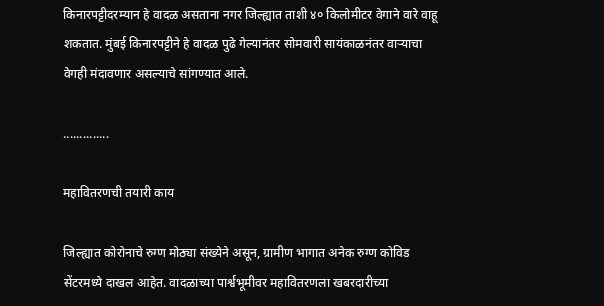किनारपट्टीदरम्यान हे वादळ असताना नगर जिल्ह्यात ताशी ४० किलोमीटर वेगाने वारे वाहू शकतात. मुंबई किनारपट्टीने हे वादळ पुढे गेल्यानंतर सोमवारी सायंकाळनंतर वाऱ्याचा वेगही मंदावणार असल्याचे सांगण्यात आले.

..............

महावितरणची तयारी काय

जिल्ह्यात कोरोनाचे रुग्ण मोठ्या संख्येने असून, ग्रामीण भागात अनेक रुग्ण कोविड सेंटरमध्ये दाखल आहेत. वादळाच्या पार्श्वभूमीवर महावितरणला खबरदारीच्या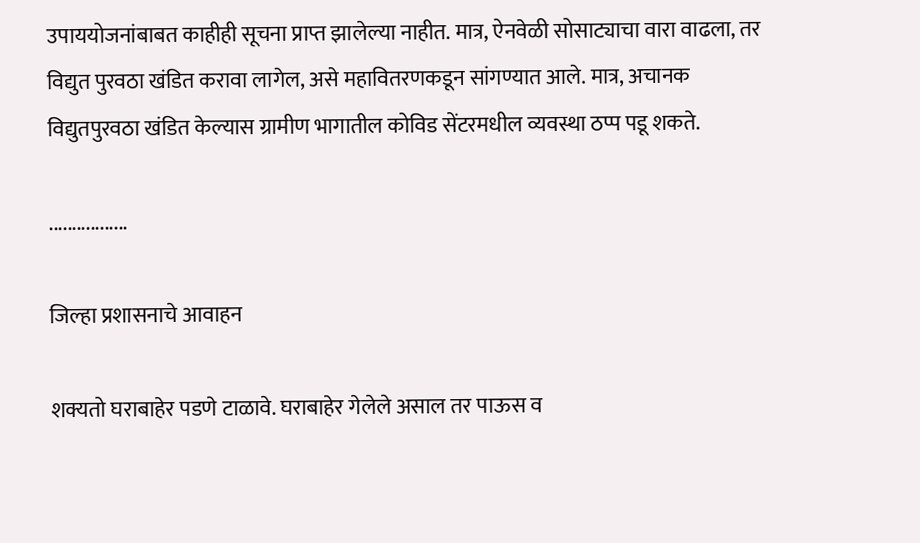उपाययोजनांबाबत काहीही सूचना प्राप्त झालेल्या नाहीत. मात्र, ऐनवेळी सोसाट्याचा वारा वाढला, तर विद्युत पुरवठा खंडित करावा लागेल, असे महावितरणकडून सांगण्यात आले. मात्र, अचानक विद्युतपुरवठा खंडित केल्यास ग्रामीण भागातील कोविड सेंटरमधील व्यवस्था ठप्प पडू शकते.

.................

जिल्हा प्रशासनाचे आवाहन

शक्यतो घराबाहेर पडणे टाळावे. घराबाहेर गेलेले असाल तर पाऊस व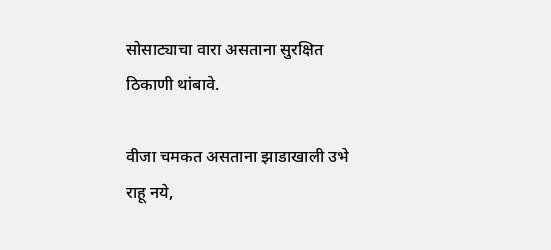सोसाट्याचा वारा असताना सुरक्षित ठिकाणी थांबावे.

वीजा चमकत असताना झाडाखाली उभे राहू नये,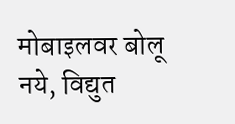मोबाइलवर बोलू नये, विद्युत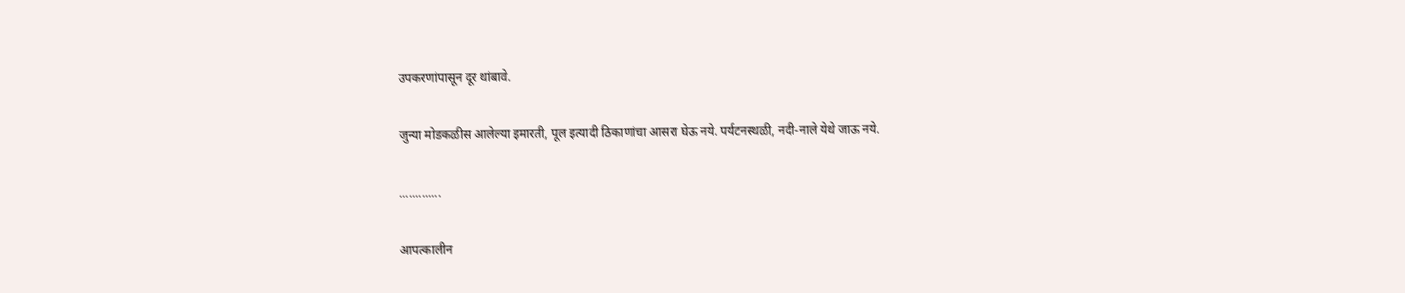उपकरणांपासून दूर थांबावे.

जुन्या मोडकळीस आलेल्या इमारती, पूल इत्यादी ठिकाणांचा आसरा घेऊ नये. पर्यटनस्थळी, नदी-नाले येथे जाऊ नये.

.............

आपत्कालीन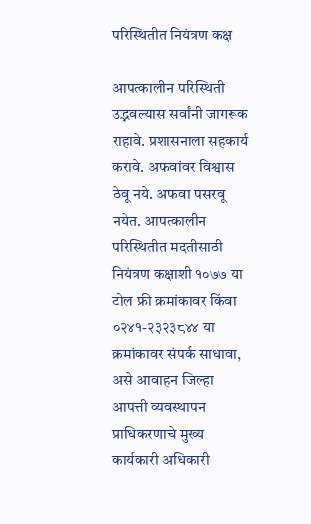परिस्थितीत नियंत्रण कक्ष

आपत्कालीन परिस्थिती उद्भवल्यास सर्वांनी जागरूक राहावे. प्रशासनाला सहकार्य करावे. अफवांवर विश्वास ठेवू नये. अफवा पसरवू नयेत. आपत्कालीन परिस्थितीत मदतीसाठी नियंत्रण कक्षाशी १०७७ या टोल फ्री क्रमांकावर किंवा ०२४१-२३२३८४४ या क्रमांकावर संपर्क साधावा, असे आवाहन जिल्हा आपत्ती व्यवस्थापन प्राधिकरणाचे मुख्य कार्यकारी अधिकारी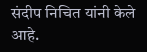संदीप निचित यांनी केले आहे.